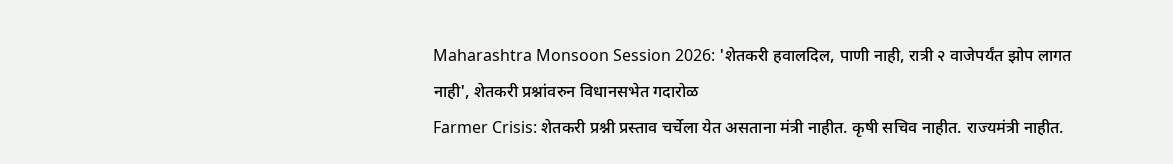Maharashtra Monsoon Session 2026: 'शेतकरी हवालदिल, पाणी नाही, रात्री २ वाजेपर्यंत झोप लागत नाही', शेतकरी प्रश्नांवरुन विधानसभेत गदारोळ
Farmer Crisis: शेतकरी प्रश्नी प्रस्ताव चर्चेला येत असताना मंत्री नाहीत. कृषी सचिव नाहीत. राज्यमंत्री नाहीत.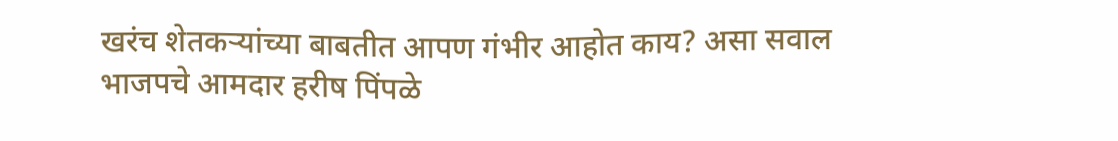खरंच शेतकऱ्यांच्या बाबतीत आपण गंभीर आहोत काय? असा सवाल भाजपचे आमदार हरीष पिंपळे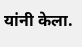यांनी केला.